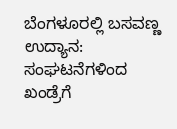ಬೆಂಗಳೂರಲ್ಲಿ ಬಸವಣ್ಣ ಉದ್ಯಾನ: ಸಂಘಟನೆಗಳಿಂದ ಖಂಡ್ರೆಗೆ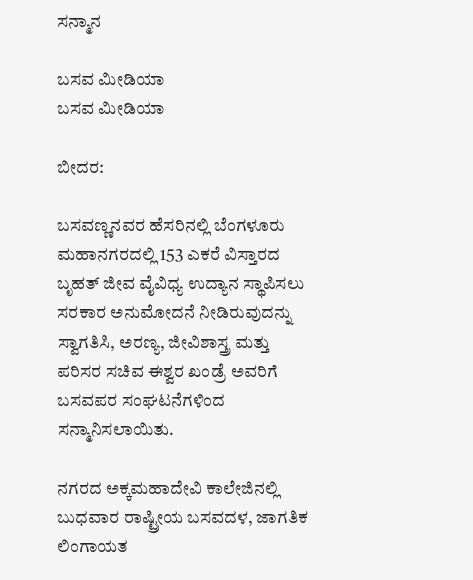ಸನ್ಮಾನ

ಬಸವ ಮೀಡಿಯಾ
ಬಸವ ಮೀಡಿಯಾ

ಬೀದರ:

ಬಸವಣ್ಣನವರ ಹೆಸರಿನಲ್ಲಿ ಬೆಂಗಳೂರು ಮಹಾನಗರದಲ್ಲಿ 153 ಎಕರೆ ವಿಸ್ತಾರದ ಬೃಹತ್ ಜೀವ ವೈವಿಧ್ಯ ಉದ್ಯಾನ ಸ್ಥಾಪಿಸಲು ಸರಕಾರ ಅನುಮೋದನೆ ನೀಡಿರುವುದನ್ನು ಸ್ವಾಗತಿಸಿ, ಅರಣ್ಯ, ಜೀವಿಶಾಸ್ತ್ರ ಮತ್ತು ಪರಿಸರ ಸಚಿವ ಈಶ್ವರ ಖಂಡ್ರೆ ಅವರಿಗೆ ಬಸವಪರ ಸಂಘಟನೆಗಳಿಂದ ಸನ್ಮಾನಿಸಲಾಯಿತು.

ನಗರದ ಅಕ್ಕಮಹಾದೇವಿ ಕಾಲೇಜಿನಲ್ಲಿ ಬುಧವಾರ ರಾಷ್ಟ್ರೀಯ ಬಸವದಳ, ಜಾಗತಿಕ ಲಿಂಗಾಯತ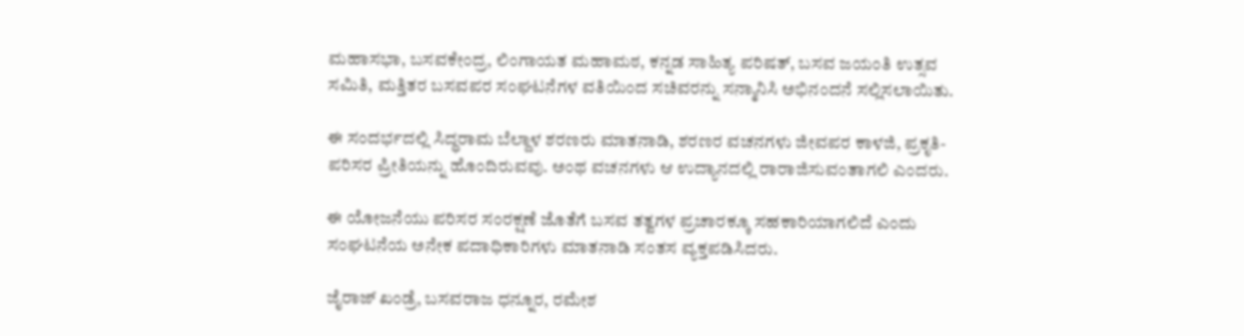ಮಹಾಸಭಾ, ಬಸವಕೇಂದ್ರ, ಲಿಂಗಾಯತ ಮಹಾಮಠ, ಕನ್ನಡ ಸಾಹಿತ್ಯ ಪರಿಷತ್, ಬಸವ ಜಯಂತಿ ಉತ್ಸವ ಸಮಿತಿ, ಮತ್ತಿತರ ಬಸವಪರ ಸಂಘಟನೆಗಳ ವತಿಯಿಂದ ಸಚಿವರನ್ನು ಸನ್ಮಾನಿಸಿ ಅಭಿನಂದನೆ ಸಲ್ಲಿಸಲಾಯಿತು.

ಈ ಸಂದರ್ಭದಲ್ಲಿ ಸಿದ್ಧರಾಮ ಬೆಲ್ದಾಳ ಶರಣರು ಮಾತನಾಡಿ, ಶರಣರ ವಚನಗಳು ಜೀವಪರ ಕಾಳಜಿ, ಪ್ರಕೃತಿ-ಪರಿಸರ ಪ್ರೀತಿಯನ್ನು ಹೊಂದಿರುವವು. ಅಂಥ ವಚನಗಳು ಆ ಉದ್ಯಾನದಲ್ಲಿ ರಾರಾಜಿಸುವಂತಾಗಲಿ ಎಂದರು.

ಈ ಯೋಜನೆಯು ಪರಿಸರ ಸಂರಕ್ಷಣೆ ಜೊತೆಗೆ ಬಸವ ತತ್ವಗಳ ಪ್ರಚಾರಕ್ಕೂ ಸಹಕಾರಿಯಾಗಲಿದೆ ಎಂದು ಸಂಘಟನೆಯ ಅನೇಕ ಪದಾಧಿಕಾರಿಗಳು ಮಾತನಾಡಿ ಸಂತಸ ವ್ಯಕ್ತಪಡಿಸಿದರು.

ಜೈರಾಜ್‌ ಖಂಡ್ರೆ, ಬಸವರಾಜ ಧನ್ನೂರ, ರಮೇಶ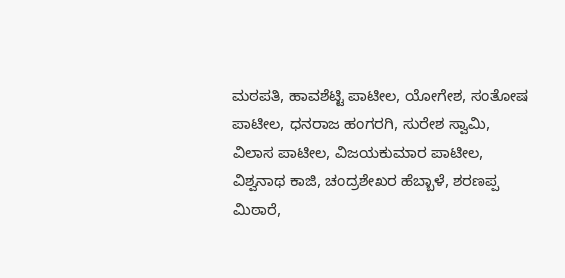ಮಠಪತಿ, ಹಾವಶೆಟ್ಟಿ ಪಾಟೀಲ, ಯೋಗೇಶ, ಸಂತೋಷ ಪಾಟೀಲ, ಧನರಾಜ ಹಂಗರಗಿ, ಸುರೇಶ ಸ್ವಾಮಿ, ವಿಲಾಸ ಪಾಟೀಲ, ವಿಜಯಕುಮಾ‌ರ ಪಾಟೀಲ, ವಿಶ್ವನಾಥ ಕಾಜಿ, ಚಂದ್ರಶೇಖರ ಹೆಬ್ಬಾಳೆ, ಶರಣಪ್ಪ ಮಿಠಾರೆ,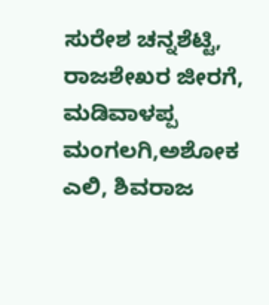ಸುರೇಶ ಚನ್ನಶೆಟ್ಟಿ, ರಾಜಶೇಖರ ಜೀರಗೆ, ಮಡಿವಾಳಪ್ಪ ಮಂಗಲಗಿ,ಅಶೋಕ ಎಲಿ, ಶಿವರಾಜ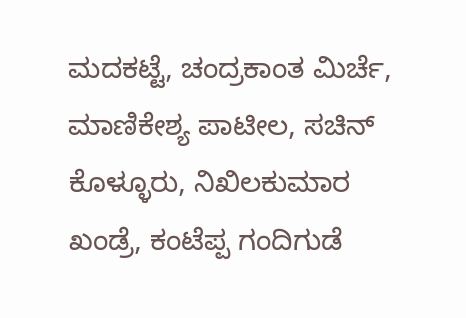ಮದಕಟ್ಟೆ, ಚಂದ್ರಕಾಂತ ಮಿರ್ಚೆ, ಮಾಣಿಕೇಶ್ಯ ಪಾಟೀಲ, ಸಚಿನ್‌ ಕೊಳ್ಳೂರು, ನಿಖಿಲಕುಮಾ‌ರ ಖಂಡ್ರೆ, ಕಂಟೆಪ್ಪ ಗಂದಿಗುಡೆ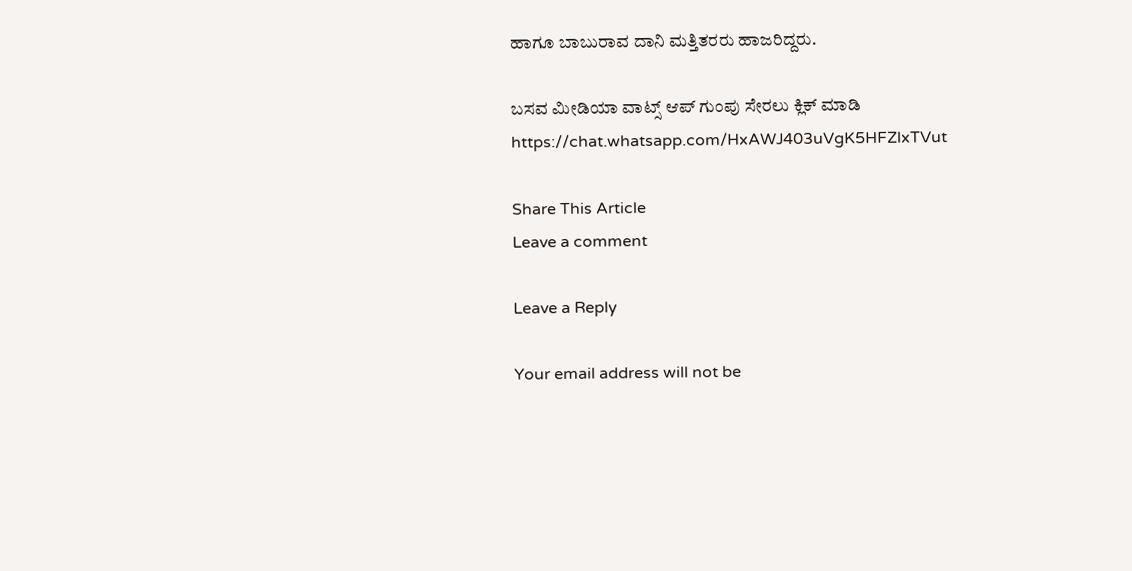ಹಾಗೂ ಬಾಬುರಾವ ದಾನಿ ಮತ್ತಿತರರು ಹಾಜರಿದ್ದರು.

ಬಸವ ಮೀಡಿಯಾ ವಾಟ್ಸ್ ಆಪ್ ಗುಂಪು ಸೇರಲು ಕ್ಲಿಕ್ ಮಾಡಿ
https://chat.whatsapp.com/HxAWJ403uVgK5HFZlxTVut

Share This Article
Leave a comment

Leave a Reply

Your email address will not be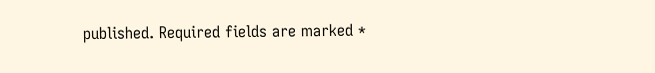published. Required fields are marked *